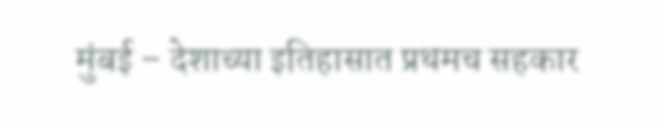मुंबई – देशाच्या इतिहासात प्रथमच सहकार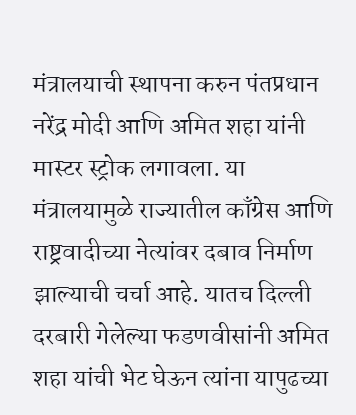मंत्रालयाची स्थापना करुन पंतप्रधान नरेंद्र मोदी आणि अमित शहा यांनी मास्टर स्ट्रोक लगावला. या मंत्रालयामुळे राज्यातील काँग्रेस आणि राष्ट्रवादीच्या नेत्यांवर दबाव निर्माण झाल्याची चर्चा आहे. यातच दिल्ली दरबारी गेलेल्या फडणवीसांनी अमित शहा यांची भेट घेऊन त्यांना यापुढच्या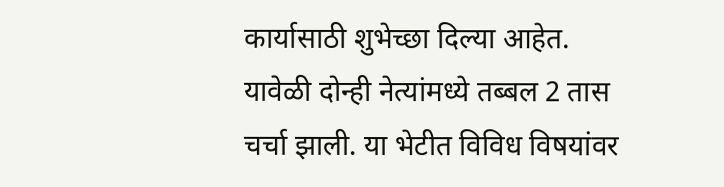कार्यासाठी शुभेच्छा दिल्या आहेत.
यावेळी दोन्ही नेत्यांमध्ये तब्बल 2 तास चर्चा झाली. या भेटीत विविध विषयांवर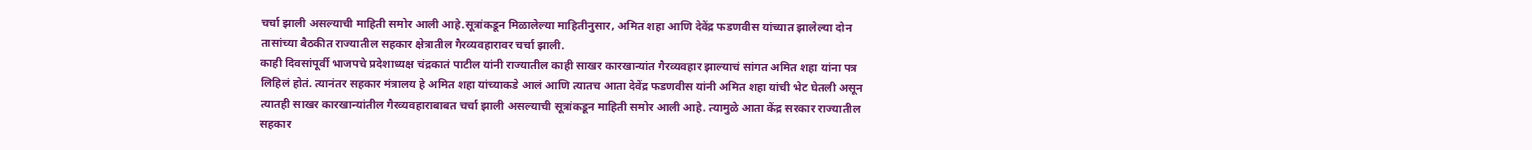चर्चा झाली असल्याची माहिती समोर आली आहे.सूत्रांकडून मिळालेल्या माहितीनुसार, अमित शहा आणि देवेंद्र फडणवीस यांच्यात झालेल्या दोन तासांच्या बैठकीत राज्यातील सहकार क्षेत्रातील गैरव्यवहारावर चर्चा झाली.
काही दिवसांपूर्वी भाजपचे प्रदेशाध्यक्ष चंद्रकातं पाटील यांनी राज्यातील काही साखर कारखान्यांत गैरव्यवहार झाल्याचं सांगत अमित शहा यांना पत्र लिहिलं होतं. त्यानंतर सहकार मंत्रालय हे अमित शहा यांच्याकडे आलं आणि त्यातच आता देवेंद्र फडणवीस यांनी अमित शहा यांची भेट घेतली असून त्यातही साखर कारखान्यांतील गैरव्यवहाराबाबत चर्चा झाली असल्याची सूत्रांकडून माहिती समोर आली आहे. त्यामुळे आता केंद्र सरकार राज्यातील सहकार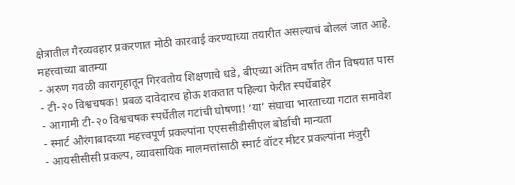क्षेत्रातील गैरव्यवहार प्रकरणात मोठी कारवाई करण्याच्या तयारीत असल्याचं बोललं जात आहे.
महत्त्वाच्या बातम्या
- अरुण गवळी कारागृहातून गिरवतोय शिक्षणाचे धडे, बीएच्या अंतिम वर्षात तीन विषयात पास
- टी-२० विश्वचषक! प्रबळ दावेदारच होऊ शकतात पहिल्या फेरीत स्पर्धेबाहेर
- आगामी टी-२० विश्वचषक स्पर्धेतील गटांची घोषणा! ‘या’ संघाचा भारताच्या गटात समावेश
- स्मार्ट औरंगाबादच्या महत्त्वपूर्ण प्रकल्पांना एएससीडीसीएल बोर्डाची मान्यता
- आयसीसीसी प्रकल्प, व्यावसायिक मालमत्तांसाठी स्मार्ट वॉटर मीटर प्रकल्पांना मंजुरी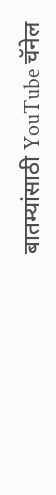बातम्यांसाठी YouTube चॅनेल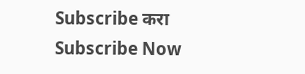Subscribe करा
Subscribe Now